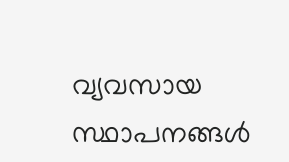വ്യവസായ സ്ഥാപനങ്ങൾ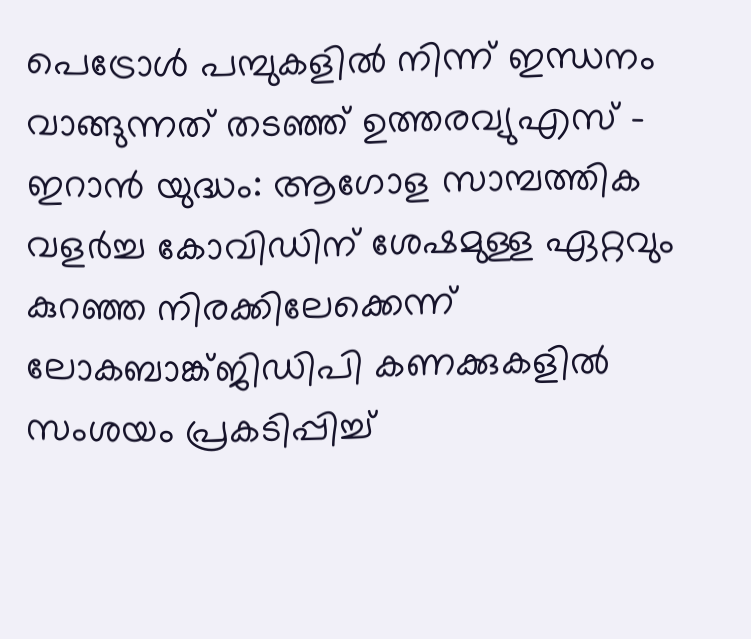പെട്രോൾ പമ്പുകളിൽ നിന്ന് ഇന്ധനം വാങ്ങുന്നത് തടഞ്ഞ് ഉത്തരവ്യുഎസ് – ഇറാൻ യുദ്ധം: ആഗോള സാമ്പത്തിക വളർച്ച കോവിഡിന് ശേഷമുള്ള ഏറ്റവും കുറഞ്ഞ നിരക്കിലേക്കെന്ന് ലോകബാങ്ക്ജിഡിപി കണക്കുകളിൽ സംശയം പ്രകടിപ്പിച്ച്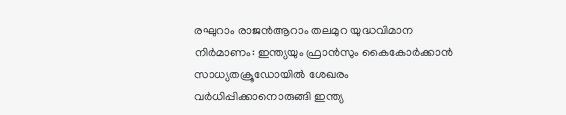രഘുറാം രാജൻആറാം തലമുറ യുദ്ധവിമാന നിർമാണം: ഇന്ത്യയും ഫ്രാൻസും കൈകോർക്കാൻ സാധ്യതക്രൂഡോയിൽ ശേഖരം വർധിപ്പിക്കാനൊരുങ്ങി ഇന്ത്യ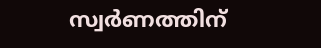സ്വർണത്തിന്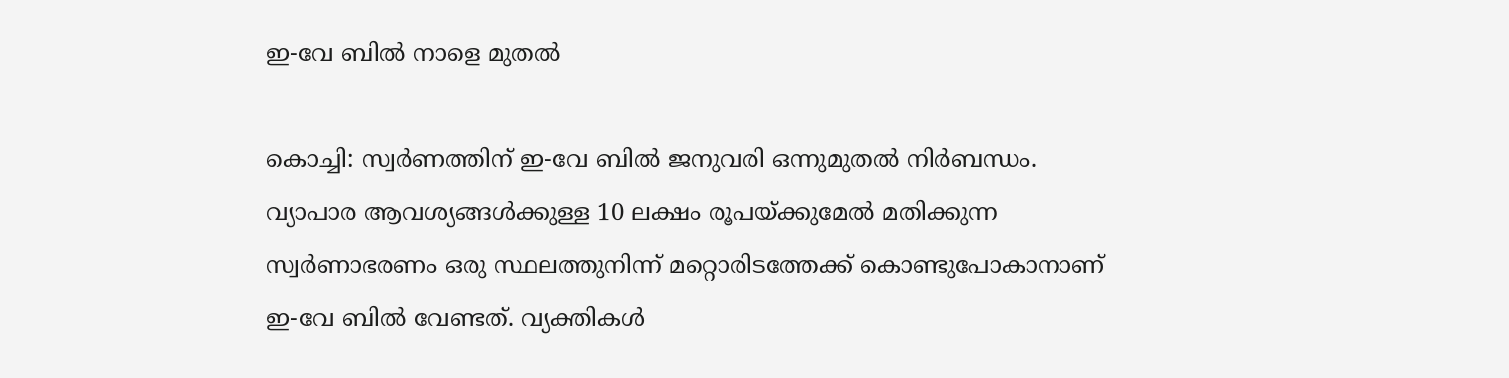ഇ-വേ ബിൽ നാളെ മുതൽ

കൊച്ചി: സ്വർണത്തിന് ഇ-വേ ബിൽ ജനുവരി ഒന്നുമുതൽ നിർബന്ധം. വ്യാപാര ആവശ്യങ്ങൾക്കുള്ള 10 ലക്ഷം രൂപയ്ക്കുമേൽ മതിക്കുന്ന സ്വർണാഭരണം ഒരു സ്ഥലത്തുനിന്ന് മറ്റൊരിടത്തേക്ക് കൊണ്ടുപോകാനാണ് ഇ-വേ ബിൽ വേണ്ടത്. വ്യക്തികൾ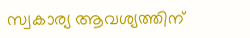സ്വകാര്യ ആവശ്യത്തിന്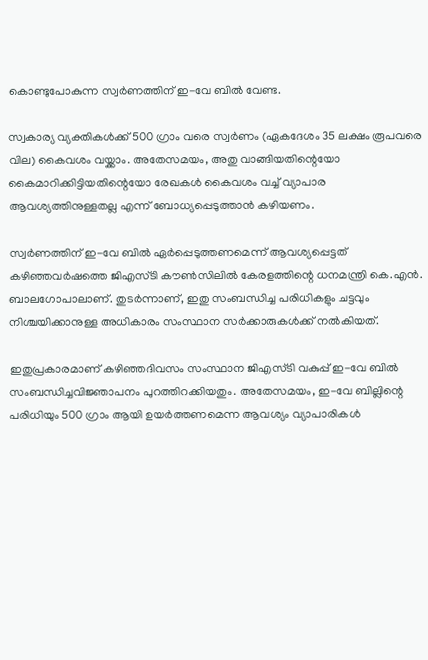കൊണ്ടുപോകുന്ന സ്വർണത്തിന് ഇ-വേ ബിൽ വേണ്ട.

സ്വകാര്യ വ്യക്തികൾക്ക് 500 ഗ്രാം വരെ സ്വർണം (ഏകദേശം 35 ലക്ഷം രൂപവരെ വില) കൈവശം വയ്ക്കാം. അതേസമയം, അതു വാങ്ങിയതിന്റെയോ കൈമാറിക്കിട്ടിയതിന്റെയോ രേഖകൾ കൈവശം വച്ച് വ്യാപാര ആവശ്യത്തിനുള്ളതല്ല എന്ന് ബോധ്യപ്പെടുത്താൻ കഴിയണം.

സ്വർണത്തിന് ഇ-വേ ബിൽ ഏർപ്പെടുത്തണമെന്ന് ആവശ്യപ്പെട്ടത് കഴിഞ്ഞവർഷത്തെ ജിഎസ്ടി കൗൺസിലിൽ കേരളത്തിന്റെ ധനമന്ത്രി കെ.എൻ. ബാലഗോപാലാണ്. തുടർന്നാണ്, ഇതു സംബന്ധിച്ച പരിധികളും ചട്ടവും നിശ്ചയിക്കാനുള്ള അധികാരം സംസ്ഥാന സർക്കാരുകൾക്ക് നൽകിയത്.

ഇതുപ്രകാരമാണ് കഴിഞ്ഞദിവസം സംസ്ഥാന ജിഎസ്ടി വകുപ്പ് ഇ-വേ ബിൽ സംബന്ധിച്ചവിജ്ഞാപനം പുറത്തിറക്കിയതും. അതേസമയം, ഇ-വേ ബില്ലിന്റെ പരിധിയും 500 ഗ്രാം ആയി ഉയർത്തണമെന്ന ആവശ്യം വ്യാപാരികൾ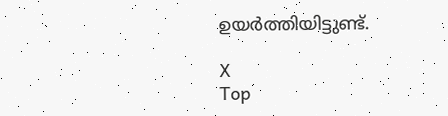ഉയർത്തിയിട്ടുണ്ട്.

X
Top